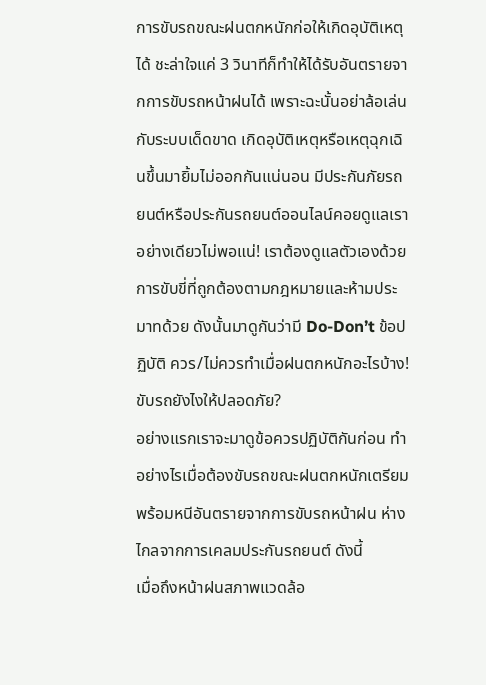การขับรถขณะฝนตกหนักก่อให้เกิดอุบัติเหตุได้ ชะล่าใจแค่ 3 วินาทีก็ทำให้ได้รับอันตรายจากการขับรถหน้าฝนได้ เพราะฉะนั้นอย่าล้อเล่นกับระบบเด็ดขาด เกิดอุบัติเหตุหรือเหตุฉุกเฉินขึ้นมายิ้มไม่ออกกันแน่นอน มีประกันภัยรถยนต์หรือประกันรถยนต์ออนไลน์คอยดูแลเราอย่างเดียวไม่พอแน่! เราต้องดูแลตัวเองด้วยการขับขี่ที่ถูกต้องตามกฎหมายและห้ามประมาทด้วย ดังนั้นมาดูกันว่ามี Do-Don’t ข้อปฏิบัติ ควร/ไม่ควรทำเมื่อฝนตกหนักอะไรบ้าง! ขับรถยังไงให้ปลอดภัย?
อย่างแรกเราจะมาดูข้อควรปฏิบัติกันก่อน ทำอย่างไรเมื่อต้องขับรถขณะฝนตกหนักเตรียมพร้อมหนีอันตรายจากการขับรถหน้าฝน ห่างไกลจากการเคลมประกันรถยนต์ ดังนี้
เมื่อถึงหน้าฝนสภาพแวดล้อ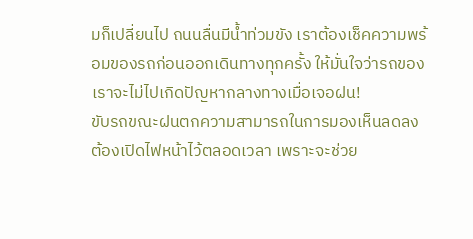มก็เปลี่ยนไป ถนนลื่นมีน้ำท่วมขัง เราต้องเช็คความพร้อมของรถก่อนออกเดินทางทุกครั้ง ให้มั่นใจว่ารถของเราจะไม่ไปเกิดปัญหากลางทางเมื่อเจอฝน!
ขับรถขณะฝนตกความสามารถในการมองเห็นลดลงต้องเปิดไฟหน้าไว้ตลอดเวลา เพราะจะช่วย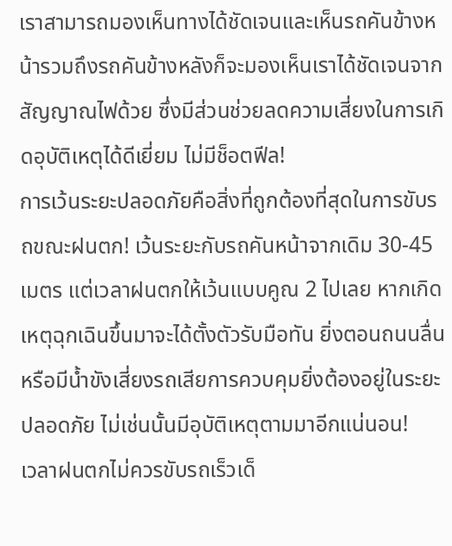เราสามารถมองเห็นทางได้ชัดเจนและเห็นรถคันข้างหน้ารวมถึงรถคันข้างหลังก็จะมองเห็นเราได้ชัดเจนจากสัญญาณไฟด้วย ซึ่งมีส่วนช่วยลดความเสี่ยงในการเกิดอุบัติเหตุได้ดีเยี่ยม ไม่มีช็อตฟีล!
การเว้นระยะปลอดภัยคือสิ่งที่ถูกต้องที่สุดในการขับรถขณะฝนตก! เว้นระยะกับรถคันหน้าจากเดิม 30-45 เมตร แต่เวลาฝนตกให้เว้นแบบคูณ 2 ไปเลย หากเกิดเหตุฉุกเฉินขึ้นมาจะได้ตั้งตัวรับมือทัน ยิ่งตอนถนนลื่นหรือมีน้ำขังเสี่ยงรถเสียการควบคุมยิ่งต้องอยู่ในระยะปลอดภัย ไม่เช่นนั้นมีอุบัติเหตุตามมาอีกแน่นอน!
เวลาฝนตกไม่ควรขับรถเร็วเด็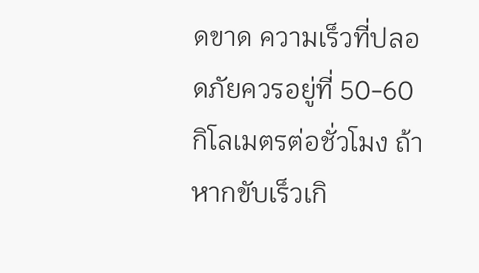ดขาด ความเร็วที่ปลอดภัยควรอยู่ที่ 50-60 กิโลเมตรต่อชั่วโมง ถ้าหากขับเร็วเกิ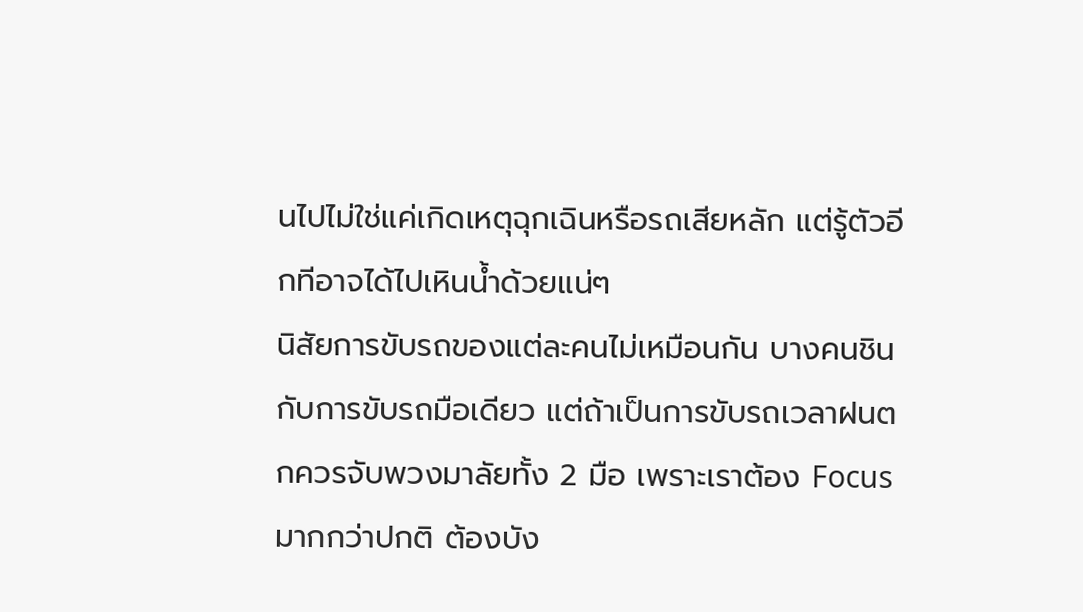นไปไม่ใช่แค่เกิดเหตุฉุกเฉินหรือรถเสียหลัก แต่รู้ตัวอีกทีอาจได้ไปเหินน้ำด้วยแน่ๆ
นิสัยการขับรถของแต่ละคนไม่เหมือนกัน บางคนชินกับการขับรถมือเดียว แต่ถ้าเป็นการขับรถเวลาฝนตกควรจับพวงมาลัยทั้ง 2 มือ เพราะเราต้อง Focus มากกว่าปกติ ต้องบัง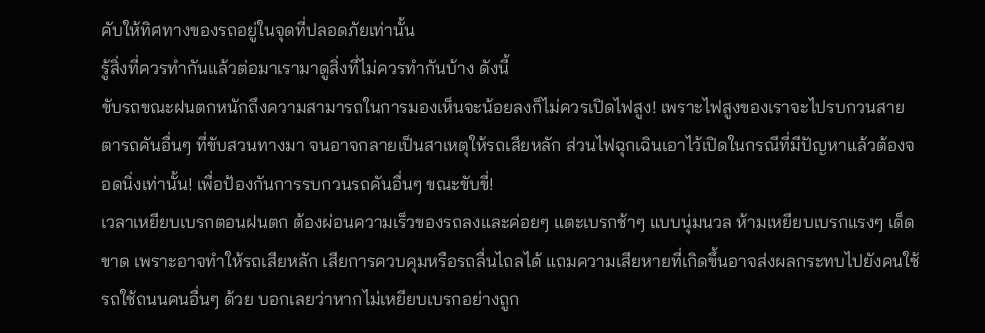คับให้ทิศทางของรถอยู่ในจุดที่ปลอดภัยเท่านั้น
รู้สิ่งที่ควรทำกันแล้วต่อมาเรามาดูสิ่งที่ไม่ควรทำกันบ้าง ดังนี้
ขับรถขณะฝนตกหนักถึงความสามารถในการมองเห็นจะน้อยลงก็ไม่ควรเปิดไฟสูง! เพราะไฟสูงของเราจะไปรบกวนสายตารถคันอื่นๆ ที่ขับสวนทางมา จนอาจกลายเป็นสาเหตุให้รถเสียหลัก ส่วนไฟฉุกเฉินเอาไว้เปิดในกรณีที่มีปัญหาแล้วต้องจอดนิ่งเท่านั้น! เพื่อป้องกันการรบกวนรถคันอื่นๆ ขณะขับขี่!
เวลาเหยียบเบรกตอนฝนตก ต้องผ่อนความเร็วของรถลงและค่อยๆ แตะเบรกช้าๆ แบบนุ่มนวล ห้ามเหยียบเบรกแรงๆ เด็ดขาด เพราะอาจทำให้รถเสียหลัก เสียการควบคุมหรือรถลื่นไถลได้ แถมความเสียหายที่เกิดขึ้นอาจส่งผลกระทบไปยังคนใช้รถใช้ถนนคนอื่นๆ ด้วย บอกเลยว่าหากไม่เหยียบเบรกอย่างถูก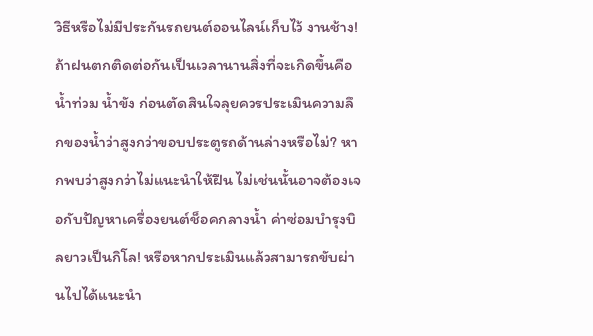วิธีหรือไม่มีประกันรถยนต์ออนไลน์เก็บไว้ งานช้าง!
ถ้าฝนตกติดต่อกันเป็นเวลานานสิ่งที่จะเกิดขึ้นคือน้ำท่วม น้ำขัง ก่อนตัดสินใจลุยควรประเมินความลึกของน้ำว่าสูงกว่าขอบประตูรถด้านล่างหรือไม่? หากพบว่าสูงกว่าไม่แนะนำให้ฝืน ไม่เช่นนั้นอาจต้องเจอกับปัญหาเครื่องยนต์ช็อคกลางน้ำ ค่าซ่อมบำรุงบิลยาวเป็นกิโล! หรือหากประเมินแล้วสามารถขับผ่านไปได้แนะนำ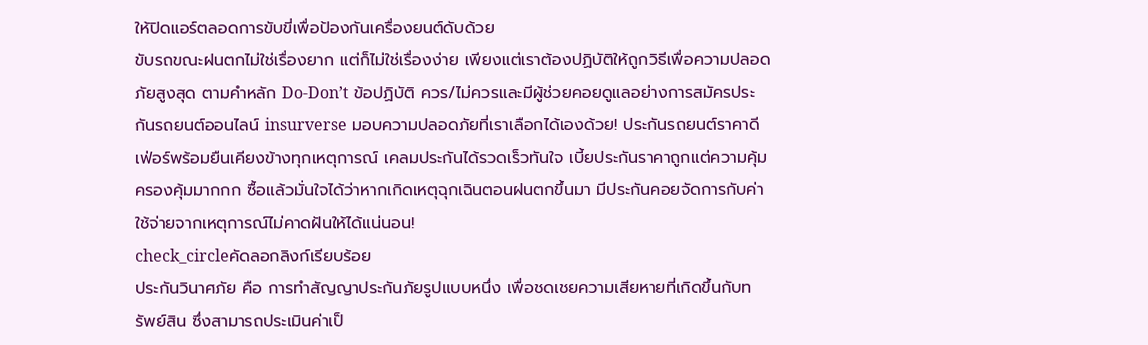ให้ปิดแอร์ตลอดการขับขี่เพื่อป้องกันเครื่องยนต์ดับด้วย
ขับรถขณะฝนตกไม่ใช่เรื่องยาก แต่ก็ไม่ใช่เรื่องง่าย เพียงแต่เราต้องปฏิบัติให้ถูกวิธีเพื่อความปลอดภัยสูงสุด ตามคำหลัก Do-Don’t ข้อปฏิบัติ ควร/ไม่ควรและมีผู้ช่วยคอยดูแลอย่างการสมัครประกันรถยนต์ออนไลน์ insurverse มอบความปลอดภัยที่เราเลือกได้เองด้วย! ประกันรถยนต์ราคาดีเฟ่อร์พร้อมยืนเคียงข้างทุกเหตุการณ์ เคลมประกันได้รวดเร็วทันใจ เบี้ยประกันราคาถูกแต่ความคุ้มครองคุ้มมากกก ซื้อแล้วมั่นใจได้ว่าหากเกิดเหตุฉุกเฉินตอนฝนตกขึ้นมา มีประกันคอยจัดการกับค่าใช้จ่ายจากเหตุการณ์ไม่คาดฝันให้ได้แน่นอน!
check_circleคัดลอกลิงก์เรียบร้อย
ประกันวินาศภัย คือ การทำสัญญาประกันภัยรูปแบบหนึ่ง เพื่อชดเชยความเสียหายที่เกิดขึ้นกับทรัพย์สิน ซึ่งสามารถประเมินค่าเป็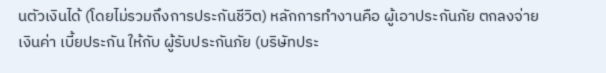นตัวเงินได้ (โดยไม่รวมถึงการประกันชีวิต) หลักการทำงานคือ ผู้เอาประกันภัย ตกลงจ่ายเงินค่า เบี้ยประกัน ให้กับ ผู้รับประกันภัย (บริษัทประ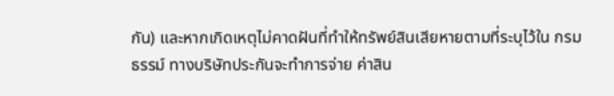กัน) และหากเกิดเหตุไม่คาดฝันที่ทำให้ทรัพย์สินเสียหายตามที่ระบุไว้ใน กรมธรรม์ ทางบริษัทประกันจะทำการจ่าย ค่าสิน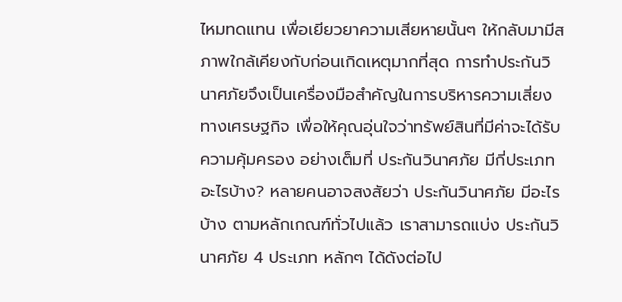ไหมทดแทน เพื่อเยียวยาความเสียหายนั้นๆ ให้กลับมามีสภาพใกล้เคียงกับก่อนเกิดเหตุมากที่สุด การทำประกันวินาศภัยจึงเป็นเครื่องมือสำคัญในการบริหารความเสี่ยงทางเศรษฐกิจ เพื่อให้คุณอุ่นใจว่าทรัพย์สินที่มีค่าจะได้รับ ความคุ้มครอง อย่างเต็มที่ ประกันวินาศภัย มีกี่ประเภท อะไรบ้าง? หลายคนอาจสงสัยว่า ประกันวินาศภัย มีอะไรบ้าง ตามหลักเกณฑ์ทั่วไปแล้ว เราสามารถแบ่ง ประกันวินาศภัย 4 ประเภท หลักๆ ได้ดังต่อไป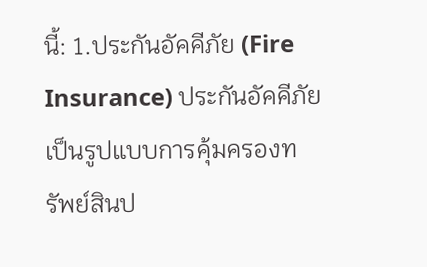นี้: 1.ประกันอัคคีภัย (Fire Insurance) ประกันอัคคีภัย เป็นรูปแบบการคุ้มครองทรัพย์สินป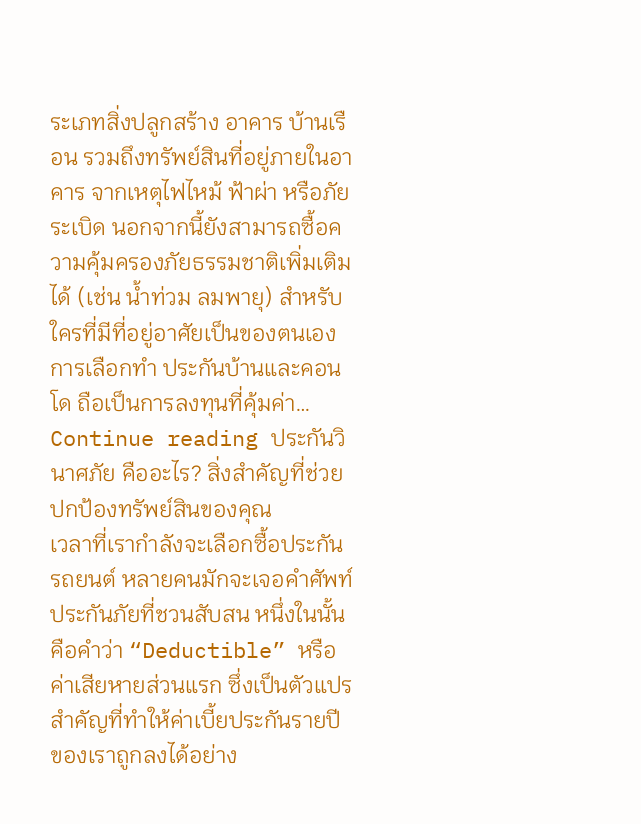ระเภทสิ่งปลูกสร้าง อาคาร บ้านเรือน รวมถึงทรัพย์สินที่อยู่ภายในอาคาร จากเหตุไฟไหม้ ฟ้าผ่า หรือภัยระเบิด นอกจากนี้ยังสามารถซื้อความคุ้มครองภัยธรรมชาติเพิ่มเติมได้ (เช่น น้ำท่วม ลมพายุ) สำหรับใครที่มีที่อยู่อาศัยเป็นของตนเอง การเลือกทำ ประกันบ้านและคอนโด ถือเป็นการลงทุนที่คุ้มค่า… Continue reading ประกันวินาศภัย คืออะไร? สิ่งสำคัญที่ช่วยปกป้องทรัพย์สินของคุณ
เวลาที่เรากำลังจะเลือกซื้อประกันรถยนต์ หลายคนมักจะเจอคำศัพท์ประกันภัยที่ชวนสับสน หนึ่งในนั้นคือคำว่า “Deductible” หรือ ค่าเสียหายส่วนแรก ซึ่งเป็นตัวแปรสำคัญที่ทำให้ค่าเบี้ยประกันรายปีของเราถูกลงได้อย่าง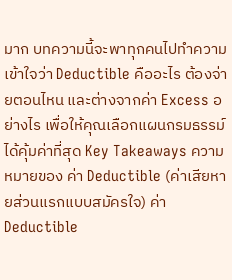มาก บทความนี้จะพาทุกคนไปทำความเข้าใจว่า Deductible คืออะไร ต้องจ่ายตอนไหน และต่างจากค่า Excess อย่างไร เพื่อให้คุณเลือกแผนกรมธรรม์ได้คุ้มค่าที่สุด Key Takeaways ความหมายของ ค่า Deductible (ค่าเสียหายส่วนแรกแบบสมัครใจ) ค่า Deductible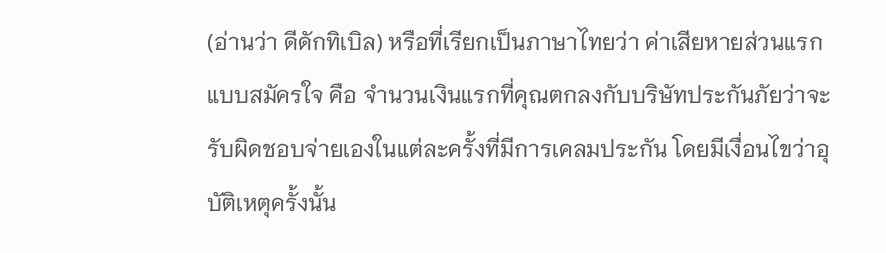(อ่านว่า ดีดักทิเบิล) หรือที่เรียกเป็นภาษาไทยว่า ค่าเสียหายส่วนแรกแบบสมัครใจ คือ จำนวนเงินแรกที่คุณตกลงกับบริษัทประกันภัยว่าจะรับผิดชอบจ่ายเองในแต่ละครั้งที่มีการเคลมประกัน โดยมีเงื่อนไขว่าอุบัติเหตุครั้งนั้น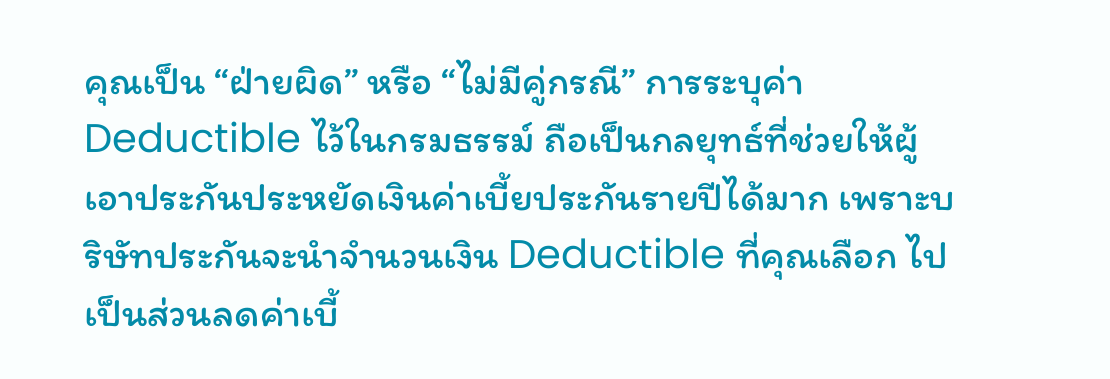คุณเป็น “ฝ่ายผิด” หรือ “ไม่มีคู่กรณี” การระบุค่า Deductible ไว้ในกรมธรรม์ ถือเป็นกลยุทธ์ที่ช่วยให้ผู้เอาประกันประหยัดเงินค่าเบี้ยประกันรายปีได้มาก เพราะบริษัทประกันจะนำจำนวนเงิน Deductible ที่คุณเลือก ไปเป็นส่วนลดค่าเบี้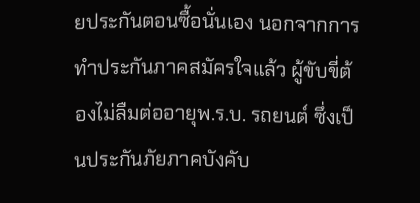ยประกันตอนซื้อนั่นเอง นอกจากการทำประกันภาคสมัครใจแล้ว ผู้ขับขี่ต้องไม่ลืมต่ออายุพ.ร.บ. รถยนต์ ซึ่งเป็นประกันภัยภาคบังคับ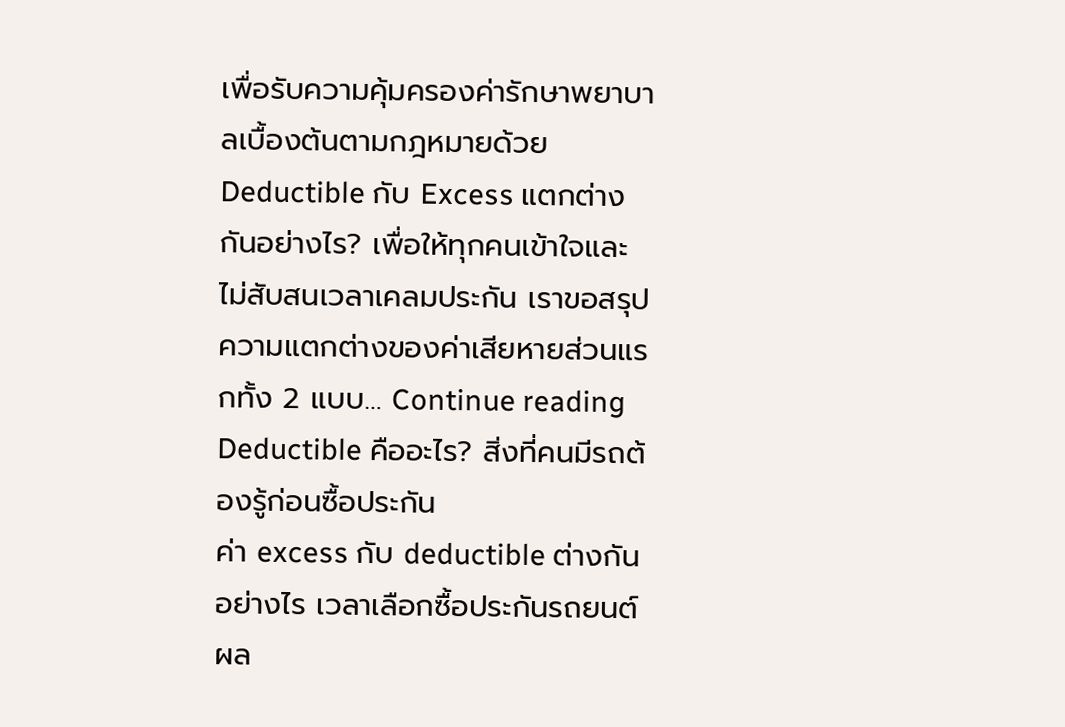เพื่อรับความคุ้มครองค่ารักษาพยาบาลเบื้องต้นตามกฎหมายด้วย Deductible กับ Excess แตกต่างกันอย่างไร? เพื่อให้ทุกคนเข้าใจและไม่สับสนเวลาเคลมประกัน เราขอสรุปความแตกต่างของค่าเสียหายส่วนแรกทั้ง 2 แบบ… Continue reading Deductible คืออะไร? สิ่งที่คนมีรถต้องรู้ก่อนซื้อประกัน
ค่า excess กับ deductible ต่างกันอย่างไร เวลาเลือกซื้อประกันรถยนต์ ผล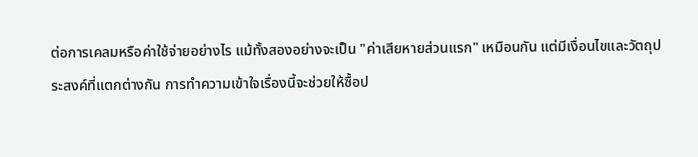ต่อการเคลมหรือค่าใช้จ่ายอย่างไร แม้ทั้งสองอย่างจะเป็น "ค่าเสียหายส่วนแรก" เหมือนกัน แต่มีเงื่อนไขและวัตถุประสงค์ที่แตกต่างกัน การทำความเข้าใจเรื่องนี้จะช่วยให้ซื้อป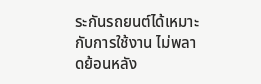ระกันรถยนต์ได้เหมาะกับการใช้งาน ไม่พลาดย้อนหลัง